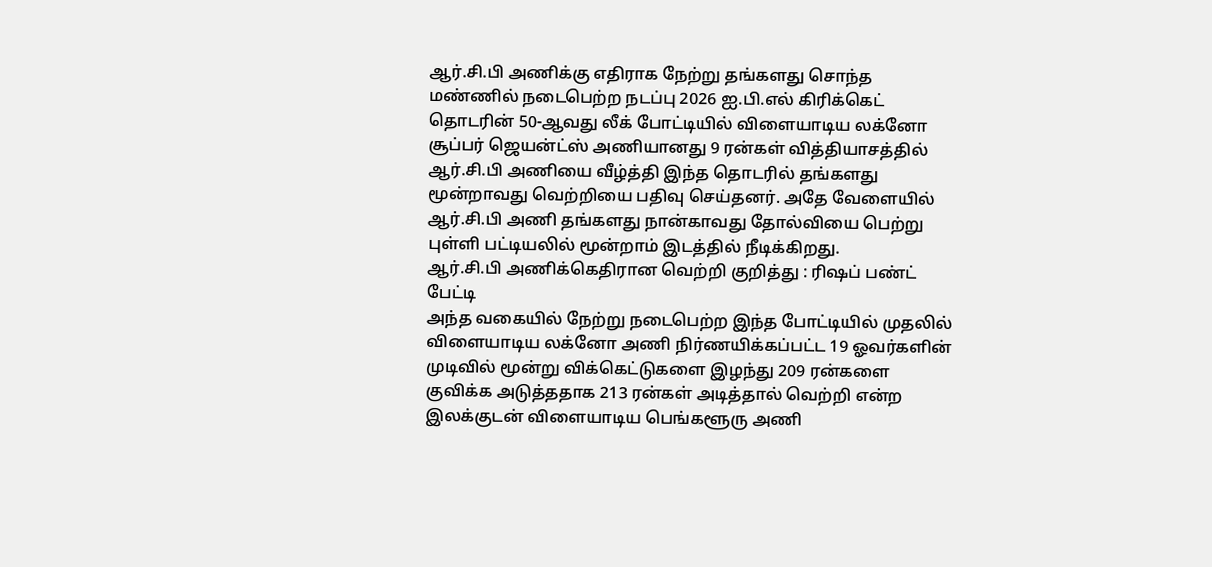ஆர்.சி.பி அணிக்கு எதிராக நேற்று தங்களது சொந்த மண்ணில் நடைபெற்ற நடப்பு 2026 ஐ.பி.எல் கிரிக்கெட் தொடரின் 50-ஆவது லீக் போட்டியில் விளையாடிய லக்னோ சூப்பர் ஜெயன்ட்ஸ் அணியானது 9 ரன்கள் வித்தியாசத்தில் ஆர்.சி.பி அணியை வீழ்த்தி இந்த தொடரில் தங்களது மூன்றாவது வெற்றியை பதிவு செய்தனர். அதே வேளையில் ஆர்.சி.பி அணி தங்களது நான்காவது தோல்வியை பெற்று புள்ளி பட்டியலில் மூன்றாம் இடத்தில் நீடிக்கிறது.
ஆர்.சி.பி அணிக்கெதிரான வெற்றி குறித்து : ரிஷப் பண்ட் பேட்டி
அந்த வகையில் நேற்று நடைபெற்ற இந்த போட்டியில் முதலில் விளையாடிய லக்னோ அணி நிர்ணயிக்கப்பட்ட 19 ஓவர்களின் முடிவில் மூன்று விக்கெட்டுகளை இழந்து 209 ரன்களை குவிக்க அடுத்ததாக 213 ரன்கள் அடித்தால் வெற்றி என்ற இலக்குடன் விளையாடிய பெங்களூரு அணி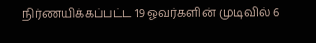நிர்ணயிக்கப்பட்ட 19 ஓவர்களின் முடிவில் 6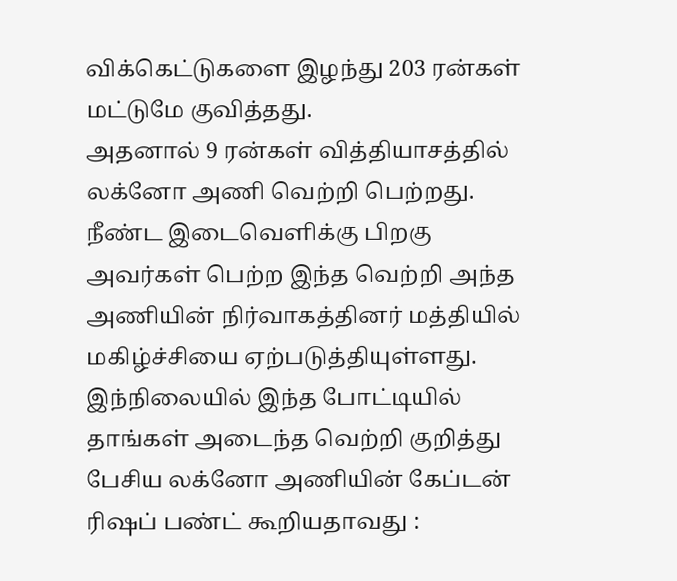விக்கெட்டுகளை இழந்து 203 ரன்கள் மட்டுமே குவித்தது.
அதனால் 9 ரன்கள் வித்தியாசத்தில் லக்னோ அணி வெற்றி பெற்றது. நீண்ட இடைவெளிக்கு பிறகு அவர்கள் பெற்ற இந்த வெற்றி அந்த அணியின் நிர்வாகத்தினர் மத்தியில் மகிழ்ச்சியை ஏற்படுத்தியுள்ளது. இந்நிலையில் இந்த போட்டியில் தாங்கள் அடைந்த வெற்றி குறித்து பேசிய லக்னோ அணியின் கேப்டன் ரிஷப் பண்ட் கூறியதாவது :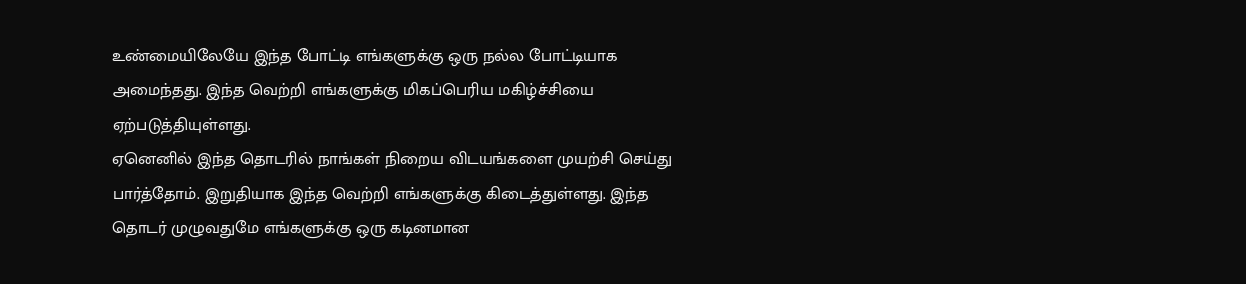உண்மையிலேயே இந்த போட்டி எங்களுக்கு ஒரு நல்ல போட்டியாக அமைந்தது. இந்த வெற்றி எங்களுக்கு மிகப்பெரிய மகிழ்ச்சியை ஏற்படுத்தியுள்ளது.
ஏனெனில் இந்த தொடரில் நாங்கள் நிறைய விடயங்களை முயற்சி செய்து பார்த்தோம். இறுதியாக இந்த வெற்றி எங்களுக்கு கிடைத்துள்ளது. இந்த தொடர் முழுவதுமே எங்களுக்கு ஒரு கடினமான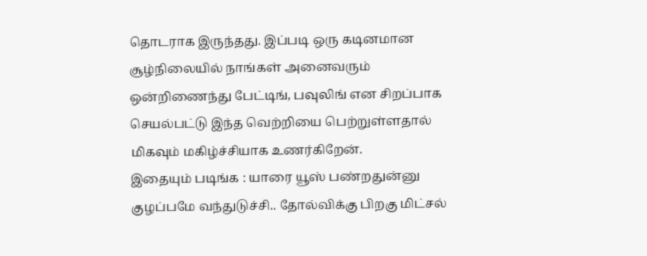தொடராக இருந்தது. இப்படி ஒரு கடினமான சூழ்நிலையில் நாங்கள் அனைவரும் ஒன்றிணைந்து பேட்டிங், பவுலிங் என சிறப்பாக செயல்பட்டு இந்த வெற்றியை பெற்றுள்ளதால் மிகவும் மகிழ்ச்சியாக உணர்கிறேன்.
இதையும் படிங்க : யாரை யூஸ் பண்றதுன்னு குழப்பமே வந்துடுச்சி.. தோல்விக்கு பிறகு மிட்சல்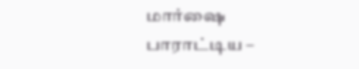மார்ஷை பாராட்டிய –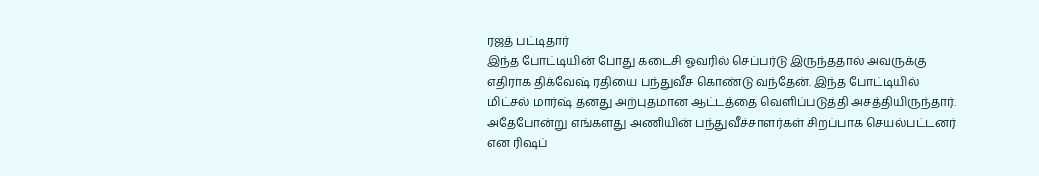ரஜத் பட்டிதார்
இந்த போட்டியின் போது கடைசி ஓவரில் செப்பர்டு இருந்ததால் அவருக்கு எதிராக திக்வேஷ் ரதியை பந்துவீச கொண்டு வந்தேன். இந்த போட்டியில் மிட்சல் மார்ஷ் தனது அற்புதமான ஆட்டத்தை வெளிப்படுத்தி அசத்தியிருந்தார். அதேபோன்று எங்களது அணியின் பந்துவீச்சாளர்கள் சிறப்பாக செயல்பட்டனர் என ரிஷப்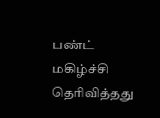பண்ட் மகிழ்ச்சி தெரிவித்தது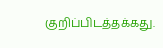குறிப்பிடத்தக்கது.